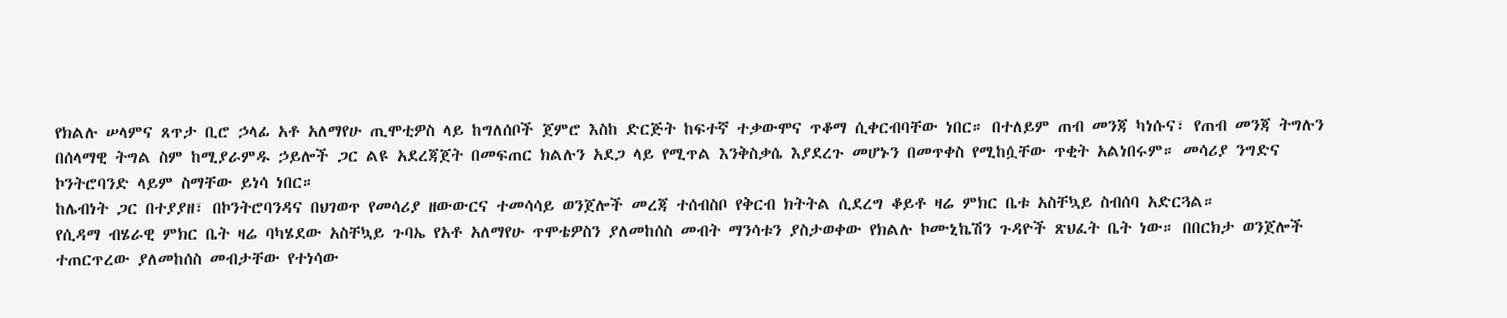የክልሉ ሠላምና ጸጥታ ቢሮ ኃላፊ አቶ አለማየሁ ጢሞቲዎስ ላይ ከግለሰቦች ጀምሮ እስከ ድርጅት ከፍተኛ ተቃውሞና ጥቆማ ሲቀርብባቸው ነበር። በተለይም ጠብ መንጃ ካነሱና፣ የጠብ መንጃ ትግሉን በሰላማዊ ትግል ስም ከሚያራምዱ ኃይሎች ጋር ልዩ አደረጃጀት በመፍጠር ክልሉን አደጋ ላይ የሚጥል እንቅስቃሴ እያደረጉ መሆኑን በመጥቀስ የሚከሷቸው ጥቂት አልነበሩም። መሳሪያ ንግድና ኮንትሮባንድ ላይም ስማቸው ይነሳ ነበር።
ከሌብነት ጋር በተያያዘ፣ በኮንትሮባንዳና በህገወጥ የመሳሪያ ዘውውርና ተመሳሳይ ወንጀሎች መረጃ ተሰብስቦ የቅርብ ክትትል ሲደረግ ቆይቶ ዛሬ ምክር ቤቱ አስቸኳይ ስብሰባ አድርጓል።
የሲዳማ ብሄራዊ ምክር ቤት ዛሬ ባካሄደው አስቸኳይ ጉባኤ የአቶ አለማየሁ ጥሞቴዎስን ያለመከሰስ መብት ማንሳቱን ያስታወቀው የክልሉ ኮሙኒኬሽን ጉዳዮች ጽህፈት ቤት ነው። በበርክታ ወንጀሎች ተጠርጥረው ያለመከሰስ መብታቸው የተነሳው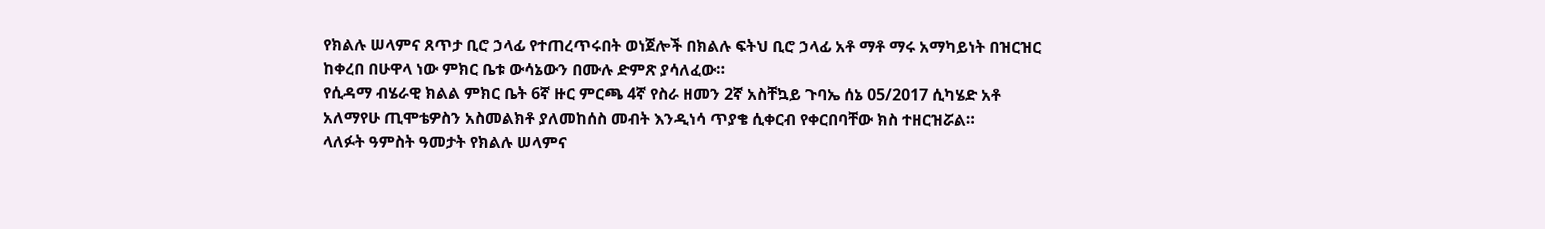የክልሉ ሠላምና ጸጥታ ቢሮ ኃላፊ የተጠረጥሩበት ወነጀሎች በክልሉ ፍትህ ቢሮ ኃላፊ አቶ ማቶ ማሩ አማካይነት በዝርዝር ከቀረበ በሁዋላ ነው ምክር ቤቱ ውሳኔውን በሙሉ ድምጽ ያሳለፈው።
የሲዳማ ብሄራዊ ክልል ምክር ቤት 6ኛ ዙር ምርጫ 4ኛ የስራ ዘመን 2ኛ አስቸኳይ ጉባኤ ሰኔ 05/2017 ሲካሄድ አቶ አለማየሁ ጢሞቴዎስን አስመልክቶ ያለመከሰስ መብት እንዲነሳ ጥያቄ ሲቀርብ የቀርበባቸው ክስ ተዘርዝሯል።
ላለፉት ዓምስት ዓመታት የክልሉ ሠላምና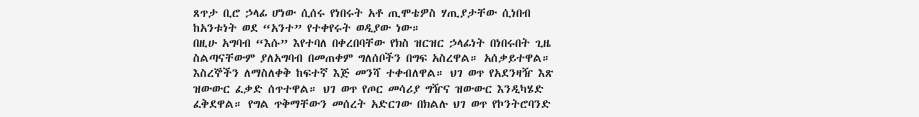ጸጥታ ቢሮ ኃላፊ ሆነው ሲሰሩ የነበሩት አቶ ጢሞቴዎስ ሃጢያታቸው ሲነበብ ከአንቱነት ወደ “አንተ” የተቀየሩት ወዲያው ነው።
በዚሁ አግባብ “እሱ” እየተባለ በቀረበባቸው የክስ ዝርዝር ኃላፊነት በነበሩበት ጊዜ ስልጣናቸውም ያለአግባብ በመጠቀም ግለሰቦችን በግፍ አስረዋል። አሰቃይተዋል። እስረኞችን ለማስለቀቅ ከፍተኛ እጅ መንሻ ተቀብለዋል። ህገ ወጥ የአደንዛዥ እጽ ዝውውር ፈቃድ ሰጥተዋል። ህገ ወጥ የጦር መሳሪያ ግዥና ዝውውር እንዲካሄድ ፈቅደዋል። የግል ጥቅማቸውን መሰረት አድርገው በክልሉ ህገ ወጥ የኮንትሮባንድ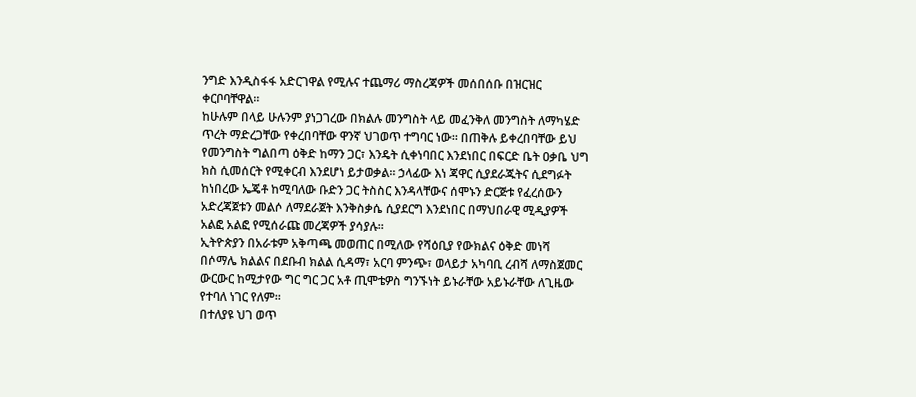ንግድ እንዲስፋፋ አድርገዋል የሚሉና ተጨማሪ ማስረጃዎች መሰበሰቡ በዝርዝር ቀርቦባቸዋል።
ከሁሉም በላይ ሁሉንም ያነጋገረው በክልሉ መንግስት ላይ መፈንቅለ መንግስት ለማካሄድ ጥረት ማድረጋቸው የቀረበባቸው ዋንኛ ህገወጥ ተግባር ነው። በጠቅሉ ይቀረበባቸው ይህ የመንግስት ግልበጣ ዕቅድ ከማን ጋር፣ እንዴት ሲቀነባበር እንደነበር በፍርድ ቤት ዐቃቤ ህግ ክስ ሲመሰርት የሚቀርብ እንደሆነ ይታወቃል። ኃላፊው እነ ጃዋር ሲያደራጁትና ሲደግፉት ከነበረው ኤጄቶ ከሚባለው ቡድን ጋር ትስስር እንዳላቸውና ሰሞኑን ድርጅቱ የፈረሰውን አድረጃጀቱን መልሶ ለማደራጀት እንቅስቃሴ ሲያደርግ እንደነበር በማህበራዊ ሚዲያዎች አልፎ አልፎ የሚሰራጩ መረጃዎች ያሳያሉ።
ኢትዮጵያን በአራቱም አቅጣጫ መወጠር በሚለው የሻዕቢያ የውክልና ዕቅድ መነሻ በሶማሌ ክልልና በደቡብ ክልል ሲዳማ፣ አርባ ምንጭ፣ ወላይታ አካባቢ ረብሻ ለማስጀመር ውርውር ከሚታየው ግር ግር ጋር አቶ ጢሞቴዎስ ግንኙነት ይኑራቸው አይኑራቸው ለጊዜው የተባለ ነገር የለም።
በተለያዩ ህገ ወጥ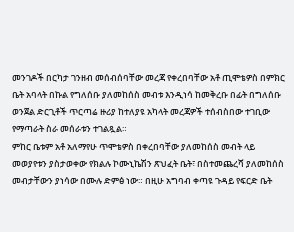መንገዶች በርካታ ገንዘብ መሰብሰባቸው መረጃ የቀረበባቸው አቶ ጢሞቴዎስ በምክር ቤት አባላት በኩል የግለሰቡ ያለመከሰስ መብቱ እንዲነሳ ከመቅረቡ በፊት በግለሰቡ ወንጀል ድርጊቶች ጥርጣሬ ዙሪያ ከተለያዩ አካላት መረጃዎች ተሰብስበው ተገቢው የማጣራት ስራ መሰራቱን ተገልጿል።
ምከር ቤቱም አቶ አለማየሁ ጥሞቴዎስ በቀረበባቸው ያለመከሰስ መብት ላይ መወያየቱን ያስታወቀው የክልሉ ኮሙኒኬሽን ጽህፈት ቤት፣ በስተመጨረሻ ያለመከሰስ መብታቸውን ያነሳው በሙሉ ድምፅ ነው። በዚሁ አግባብ ቀጣዩ ጉዳይ የፍርድ ቤት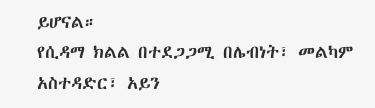ይሆናል።
የሲዳማ ክልል በተደጋጋሚ በሌብነት፣ መልካም አስተዳድር፣ አይን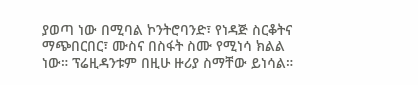ያወጣ ነው በሚባል ኮንትሮባንድ፣ የነዳጅ ስርቆትና ማጭበርበር፣ ሙስና በስፋት ስሙ የሚነሳ ክልል ነው። ፕሬዚዳንቱም በዚሁ ዙሪያ ስማቸው ይነሳል።